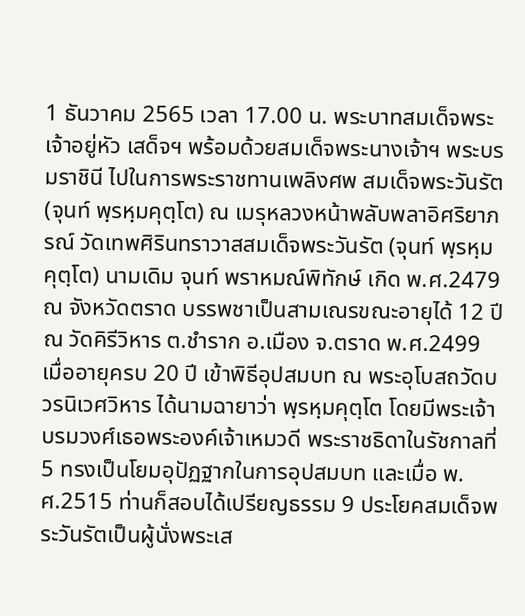1 ธันวาคม 2565 เวลา 17.00 น. พระบาทสมเด็จพระเจ้าอยู่หัว เสด็จฯ พร้อมด้วยสมเด็จพระนางเจ้าฯ พระบรมราชินี ไปในการพระราชทานเพลิงศพ สมเด็จพระวันรัต (จุนท์ พฺรหฺมคุตฺโต) ณ เมรุหลวงหน้าพลับพลาอิศริยาภรณ์ วัดเทพศิรินทราวาสสมเด็จพระวันรัต (จุนท์ พฺรหฺมคุตฺโต) นามเดิม จุนท์ พราหมณ์พิทักษ์ เกิด พ.ศ.2479 ณ จังหวัดตราด บรรพชาเป็นสามเณรขณะอายุได้ 12 ปี ณ วัดคิรีวิหาร ต.ชำราก อ.เมือง จ.ตราด พ.ศ.2499 เมื่ออายุครบ 20 ปี เข้าพิธีอุปสมบท ณ พระอุโบสถวัดบวรนิเวศวิหาร ได้นามฉายาว่า พฺรหฺมคุตฺโต โดยมีพระเจ้าบรมวงศ์เธอพระองค์เจ้าเหมวดี พระราชธิดาในรัชกาลที่ 5 ทรงเป็นโยมอุปัฏฐากในการอุปสมบท และเมื่อ พ.ศ.2515 ท่านก็สอบได้เปรียญธรรม 9 ประโยคสมเด็จพระวันรัตเป็นผู้นั่งพระเส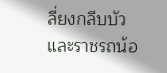ลี่ยงกลีบบัวและราชรถน้อ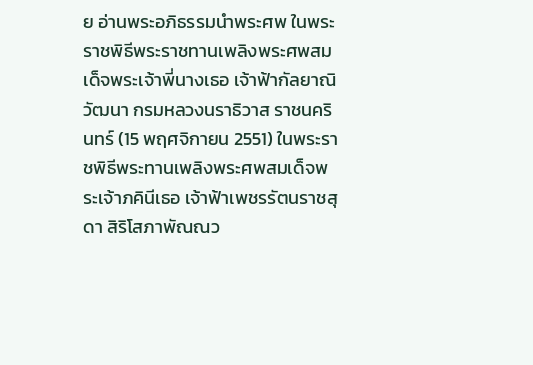ย อ่านพระอภิธรรมนำพระศพ ในพระราชพิธีพระราชทานเพลิงพระศพสมเด็จพระเจ้าพี่นางเธอ เจ้าฟ้ากัลยาณิวัฒนา กรมหลวงนราธิวาส ราชนครินทร์ (15 พฤศจิกายน 2551) ในพระราชพิธีพระทานเพลิงพระศพสมเด็จพระเจ้าภคินีเธอ เจ้าฟ้าเพชรรัตนราชสุดา สิริโสภาพัณณว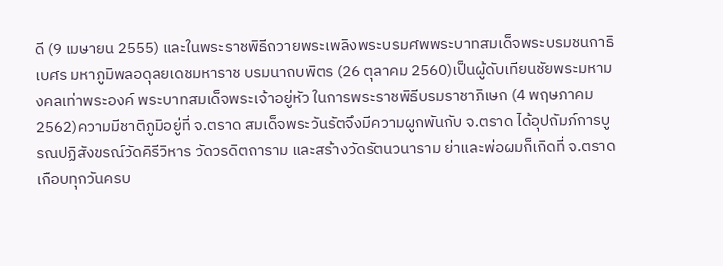ดี (9 เมษายน 2555) และในพระราชพิธีถวายพระเพลิงพระบรมศพพระบาทสมเด็จพระบรมชนกาธิเบศร มหาภูมิพลอดุลยเดชมหาราช บรมนาถบพิตร (26 ตุลาคม 2560)เป็นผู้ดับเทียนชัยพระมหามงคลเท่าพระองค์ พระบาทสมเด็จพระเจ้าอยู่หัว ในการพระราชพิธีบรมราชาภิเษก (4 พฤษภาคม 2562)ความมีชาติภูมิอยู่ที่ จ.ตราด สมเด็จพระวันรัตจึงมีความผูกพันกับ จ.ตราด ได้อุปถัมภ์การบูรณปฏิสังขรณ์วัดคิรีวิหาร วัดวรดิตถาราม และสร้างวัดรัตนวนาราม ย่าและพ่อผมก็เกิดที่ จ.ตราด เกือบทุกวันครบ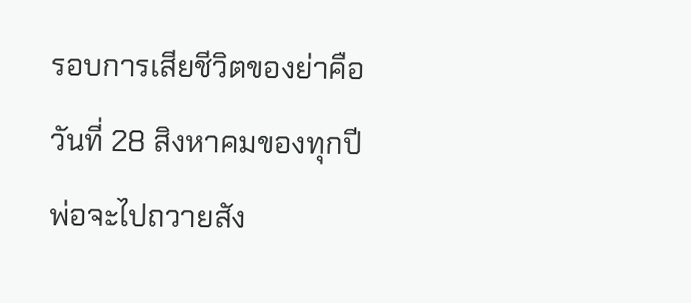รอบการเสียชีวิตของย่าคือวันที่ 28 สิงหาคมของทุกปี พ่อจะไปถวายสัง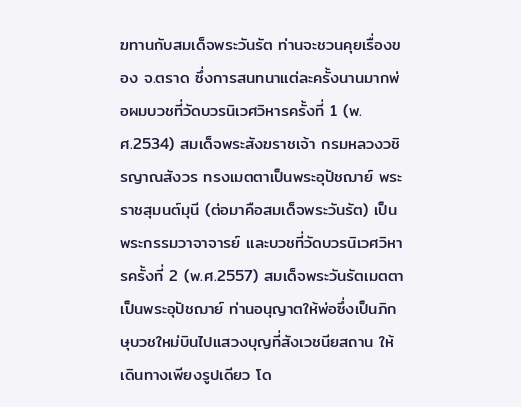ฆทานกับสมเด็จพระวันรัต ท่านจะชวนคุยเรื่องของ จ.ตราด ซึ่งการสนทนาแต่ละครั้งนานมากพ่อผมบวชที่วัดบวรนิเวศวิหารครั้งที่ 1 (พ.ศ.2534) สมเด็จพระสังฆราชเจ้า กรมหลวงวชิรญาณสังวร ทรงเมตตาเป็นพระอุปัชฌาย์ พระราชสุมนต์มุนี (ต่อมาคือสมเด็จพระวันรัต) เป็นพระกรรมวาจาจารย์ และบวชที่วัดบวรนิเวศวิหารครั้งที่ 2 (พ.ศ.2557) สมเด็จพระวันรัตเมตตาเป็นพระอุปัชฌาย์ ท่านอนุญาตให้พ่อซึ่งเป็นภิกษุบวชใหม่บินไปแสวงบุญที่สังเวชนียสถาน ให้เดินทางเพียงรูปเดียว โด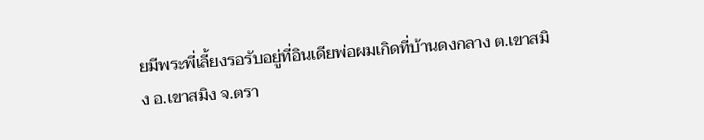ยมีพระพี่เลี้ยงรอรับอยู่ที่อินเดียพ่อผมเกิดที่บ้านดงกลาง ต.เขาสมิง อ.เขาสมิง จ.ตรา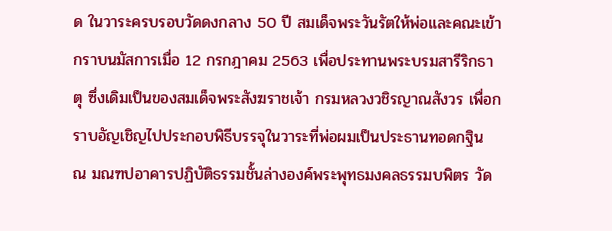ด ในวาระครบรอบวัดดงกลาง 50 ปี สมเด็จพระวันรัตให้พ่อและคณะเข้ากราบนมัสการเมื่อ 12 กรกฎาคม 2563 เพื่อประทานพระบรมสารีริกธาตุ ซึ่งเดิมเป็นของสมเด็จพระสังฆราชเจ้า กรมหลวงวชิรญาณสังวร เพื่อกราบอัญเชิญไปประกอบพิธีบรรจุในวาระที่พ่อผมเป็นประธานทอดกฐิน ณ มณฑปอาคารปฏิบัติธรรมชั้นล่างองค์พระพุทธมงคลธรรมบพิตร วัด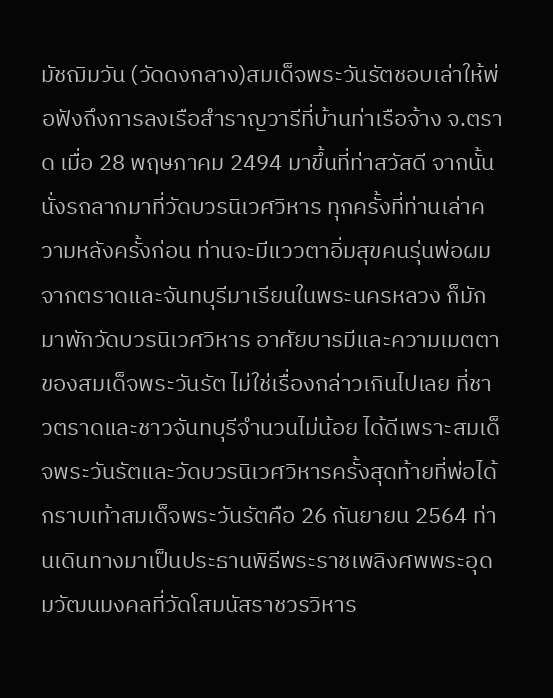มัชฌิมวัน (วัดดงกลาง)สมเด็จพระวันรัตชอบเล่าให้พ่อฟังถึงการลงเรือสำราญวารีที่บ้านท่าเรือจ้าง จ.ตราด เมื่อ 28 พฤษภาคม 2494 มาขึ้นที่ท่าสวัสดี จากนั้นนั่งรถลากมาที่วัดบวรนิเวศวิหาร ทุกครั้งที่ท่านเล่าความหลังครั้งก่อน ท่านจะมีแววตาอิ่มสุขคนรุ่นพ่อผมจากตราดและจันทบุรีมาเรียนในพระนครหลวง ก็มักมาพักวัดบวรนิเวศวิหาร อาศัยบารมีและความเมตตาของสมเด็จพระวันรัต ไม่ใช่เรื่องกล่าวเกินไปเลย ที่ชาวตราดและชาวจันทบุรีจำนวนไม่น้อย ได้ดีเพราะสมเด็จพระวันรัตและวัดบวรนิเวศวิหารครั้งสุดท้ายที่พ่อได้กราบเท้าสมเด็จพระวันรัตคือ 26 กันยายน 2564 ท่านเดินทางมาเป็นประธานพิธีพระราชเพลิงศพพระอุดมวัฒนมงคลที่วัดโสมนัสราชวรวิหาร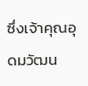ซึ่งเจ้าคุณอุดมวัฒน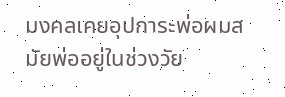มงคลเคยอุปการะพ่อผมสมัยพ่ออยู่ในช่วงวัย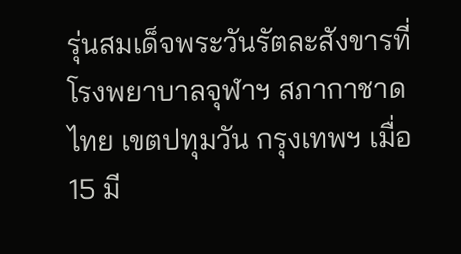รุ่นสมเด็จพระวันรัตละสังขารที่โรงพยาบาลจุฬาฯ สภากาชาดไทย เขตปทุมวัน กรุงเทพฯ เมื่อ 15 มี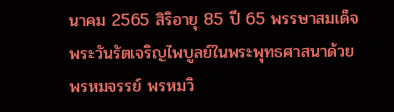นาคม 2565 สิริอายุ 85 ปี 65 พรรษาสมเด็จพระวันรัตเจริญไพบูลย์ในพระพุทธศาสนาด้วยพรหมจรรย์ พรหมวิ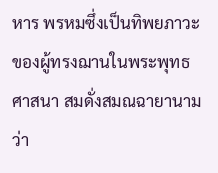หาร พรหมซึ่งเป็นทิพยภาวะของผู้ทรงฌานในพระพุทธศาสนา สมดั่งสมณฉายานามว่า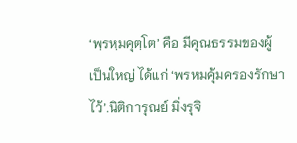‘พฺรหฺมคุตฺโต’ คือ มีคุณธรรมของผู้เป็นใหญ่ ได้แก่ ‘พรหมคุ้มครองรักษาไว้’.นิติการุณย์ มิ่งรุจิ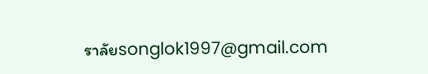ราลัยsonglok1997@gmail.com